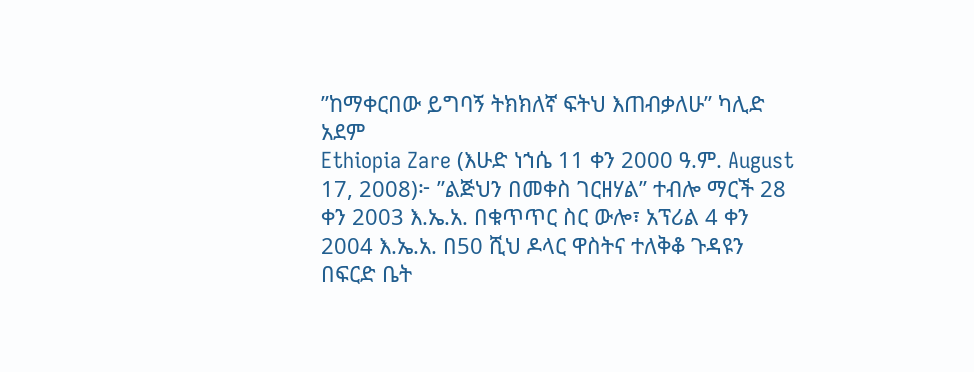”ከማቀርበው ይግባኝ ትክክለኛ ፍትህ እጠብቃለሁ” ካሊድ አደም
Ethiopia Zare (እሁድ ነኀሴ 11 ቀን 2000 ዓ.ም. August 17, 2008)፦ ”ልጅህን በመቀስ ገርዘሃል” ተብሎ ማርች 28 ቀን 2003 እ.ኤ.አ. በቁጥጥር ስር ውሎ፣ አፕሪል 4 ቀን 2004 እ.ኤ.አ. በ50 ሺህ ዶላር ዋስትና ተለቅቆ ጉዳዩን በፍርድ ቤት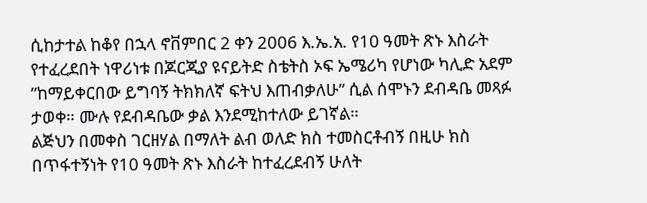ሲከታተል ከቆየ በኋላ ኖቨምበር 2 ቀን 2006 እ.ኤ.አ. የ10 ዓመት ጽኑ እስራት የተፈረደበት ነዋሪነቱ በጆርጂያ ዩናይትድ ስቴትስ ኦፍ ኤሜሪካ የሆነው ካሊድ አደም ”ከማይቀርበው ይግባኝ ትክክለኛ ፍትህ እጠብቃለሁ” ሲል ሰሞኑን ደብዳቤ መጻፉ ታወቀ። ሙሉ የደብዳቤው ቃል እንደሚከተለው ይገኛል።
ልጅህን በመቀስ ገርዘሃል በማለት ልብ ወለድ ክስ ተመስርቶብኝ በዚሁ ክስ በጥፋተኝነት የ10 ዓመት ጽኑ እስራት ከተፈረደብኝ ሁለት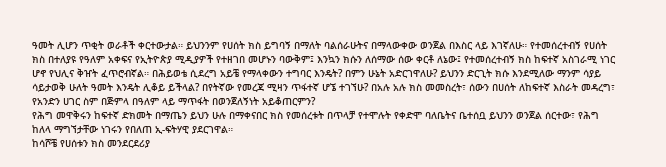ዓመት ሊሆን ጥቂት ወራቶች ቀርተውታል። ይህንንም የሀሰት ክስ ይግባኝ በማለት ባልሰራሁትና በማላውቀው ወንጀል በእስር ላይ እገኛለሁ። የተመሰረተብኝ የሀሰት ክስ በተለያዩ የዓለም አቀፍና የኢትዮጵያ ሚዲያዎች የተዘገበ መሆኑን ባውቅም፤ እንኳን ክሱን ለሰማው ሰው ቀርቶ ለኔው፤ የተመሰረተብኝ ክስ ከፍተኛ አስገራሚ ነገር ሆኖ የህሊና ቅዠት ፈጥሮብኛል። በሕይወቴ ሲደረግ አይቼ የማላቀውን ተግባር እንዴት? በምን ሁኔት አድርገዋለሁ? ይህንን ድርጊት ክሱ እንደሚለው ማንም ሳያይ ሳይታወቅ ሁለት ዓመት እንዴት ሊቆይ ይችላል? በየትኛው የመረጃ ሚዛን ጥፋተኛ ሆኜ ተገኘሁ? በአሉ አሉ ክስ መመስረት፣ ሰውን በሀሰት ለከፍተኛ እስራት መዳረግ፣ የአንድን ሀገር ስም በጅምላ በዓለም ላይ ማጥፋት በወንጀለኝነት አይቆጠርምን?
የሕግ መዋቅሩን ከፍተኛ ድክመት በማጤን ይህን ሁሉ በማቀናበር ክስ የመሰረቱት በጥላቻ የተሞሉት የቀድሞ ባለቤትና ቤተሰቧ ይህንን ወንጀል ሰርተው፣ የሕግ ከለላ ማግኘታቸው ነገሩን የበለጠ ኢ-ፍትሃዊ ያደርገዋል።
ከሳሾቼ የሀሰቱን ክስ መንደርደሪያ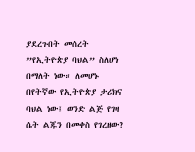ያደረጉበት መሰረት ”የኢትዮጵያ ባህል” ስለሆነ በማለት ነው። ለመሆኑ በየትኛው የኢትዮጵያ ታሪክና ባህል ነው፤ ወንድ ልጅ የገዛ ሴት ልጁን በመቀስ የገረዘው?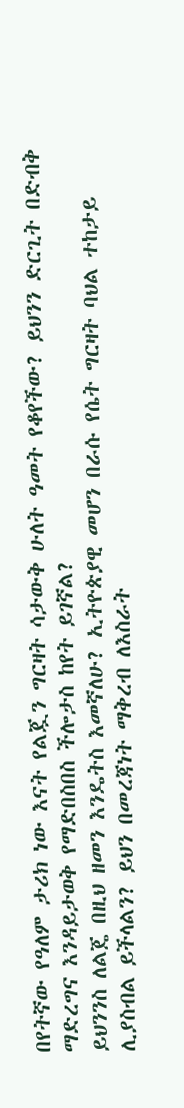በየትኛው የዓለም ታሪክ ነው እናት የልጇን ግርዛት ሳታውቅ ሁለት ዓመት የቆየችው? ይህንን ድርጊት በድብቅ ማድረግና እንዳይታወቅ የማድበስበስ ችሎታስ ከየት ይገኛል?
ይህንንስ ለልጄ በዚህ ዘመን እንዴትስ እመኛለሁ? ኢትዮጵያዊ መሆን በራሱ የሴት ግርዛት ባህል ተከታይ ሊያስብል ይችላልን? ይህን በመረጃነት ማቅረብ ለእስራት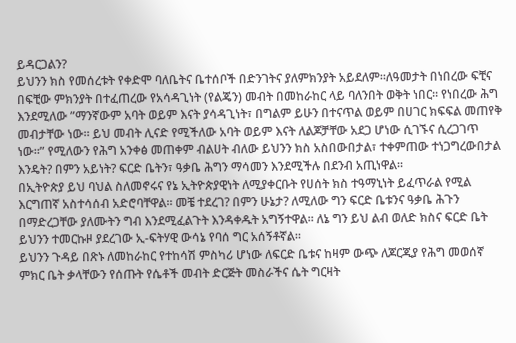ይዳርጋልን?
ይህንን ክስ የመሰረቱት የቀድሞ ባለቤትና ቤተሰቦች በድንገትና ያለምክንያት አይደለም።ለዓመታት በነበረው ፍቺና በፍቺው ምክንያት በተፈጠረው የአሳዳጊነት (የልጄን) መብት በመከራከር ላይ ባለንበት ወቅት ነበር። የነበረው ሕግ እንደሚለው ”ማንኛውም አባት ወይም እናት ያሳዳጊነት፣ በግልም ይሁን በተናጥል ወይም በሀገር ክፍፍል መጠየቅ መብታቸው ነው። ይህ መብት ሊናድ የሚችለው አባት ወይም እናት ለልጆቻቸው አደጋ ሆነው ሲገኙና ሲረጋገጥ ነው።” የሚለውን የሕግ አንቀፅ መጠቀም ብልሀት ብለው ይህንን ክስ አስበውበታል፣ ተቀምጠው ተነጋግረውበታል እንዴት? በምን አይነት? ፍርድ ቤትን፣ ዓቃቤ ሕግን ማሳመን እንደሚችሉ በደንብ አጢነዋል።
በኢትዮጵያ ይህ ባህል ስለመኖሩና የኔ ኢትዮጵያዊነት ለሚያቀርቡት የሀሰት ክስ ተዓማኒነት ይፈጥራል የሚል እርግጠኛ አስተሳሰብ አድሮባቸዋል። መቼ ተደረገ? በምን ሁኔታ? ለሚለው ግን ፍርድ ቤቱንና ዓቃቤ ሕጉን በማድረጋቸው ያለሙትን ግብ እንደሚፈልጉት እንዳቀዱት አግኝተዋል። ለኔ ግን ይህ ልብ ወለድ ክስና ፍርድ ቤት ይህንን ተመርኩዞ ያደረገው ኢ-ፍትሃዊ ውሳኔ የባሰ ግር አሰኝቶኛል።
ይህንን ጉዳይ በጽኑ ለመከራከር የተከሳሽ ምስካሪ ሆነው ለፍርድ ቤቱና ከዛም ውጭ ለጆርጂያ የሕግ መወሰኛ ምክር ቤት ቃላቸውን የሰጡት የሴቶች መብት ድርጅት መስራችና ሴት ግርዛት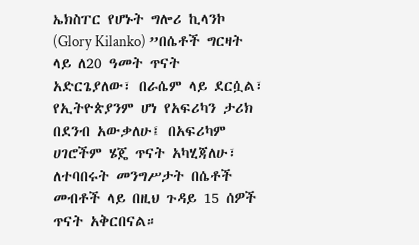ኤክስፐር የሆኑት ግሎሪ ኪላንኮ (Glory Kilanko) ”በሴቶች ግርዛት ላይ ለ20 ዓመት ጥናት አድርጌያለው፣ በራሴም ላይ ደርሷል፣ የኢትዮጵያንም ሆነ የአፍሪካን ታሪክ በደንብ አውቃለሁ፤ በአፍሪካም ሀገሮችም ሄጄ ጥናት አካሂጃለሁ፣ ለተባበሩት መንግሥታት በሴቶች መብቶች ላይ በዚህ ጉዳይ 15 ሰዎች ጥናት አቅርበናል።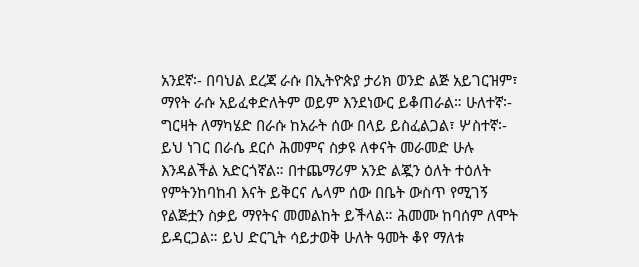አንደኛ፡- በባህል ደረጃ ራሱ በኢትዮጵያ ታሪክ ወንድ ልጅ አይገርዝም፣ ማየት ራሱ አይፈቀድለትም ወይም እንደነውር ይቆጠራል። ሁለተኛ፡- ግርዛት ለማካሄድ በራሱ ከአራት ሰው በላይ ይስፈልጋል፣ ሦስተኛ፡- ይህ ነገር በራሴ ደርሶ ሕመምና ስቃዩ ለቀናት መራመድ ሁሉ እንዳልችል አድርጎኛል። በተጨማሪም አንድ ልጇን ዕለት ተዕለት የምትንከባከብ እናት ይቅርና ሌላም ሰው በቤት ውስጥ የሚገኝ የልጅቷን ስቃይ ማየትና መመልከት ይችላል። ሕመሙ ከባሰም ለሞት ይዳርጋል። ይህ ድርጊት ሳይታወቅ ሁለት ዓመት ቆየ ማለቱ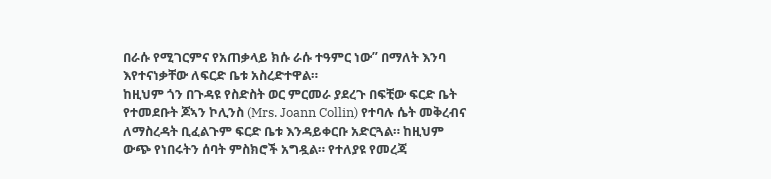በራሱ የሚገርምና የአጠቃላይ ክሱ ራሱ ተዓምር ነው” በማለት እንባ እየተናነቃቸው ለፍርድ ቤቱ አስረድተዋል።
ከዚህም ጎን በጉዳዩ የስድስት ወር ምርመራ ያደረጉ በፍቺው ፍርድ ቤት የተመደቡት ጆኣን ኮሊንስ (Mrs. Joann Collin) የተባሉ ሴት መቅረብና ለማስረዳት ቢፈልጉም ፍርድ ቤቱ እንዳይቀርቡ አድርጓል። ከዚህም ውጭ የነበሩትን ሰባት ምስክሮች አግዷል። የተለያዩ የመረጃ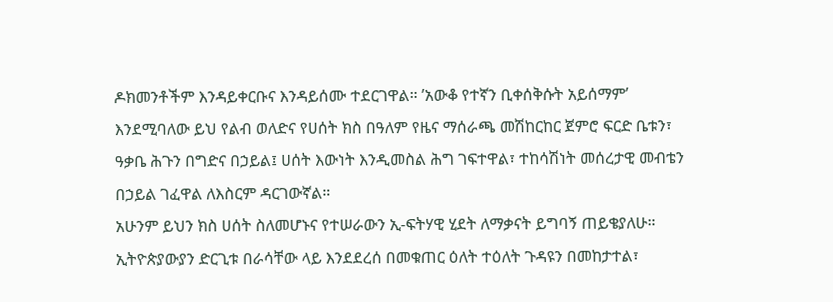ዶክመንቶችም እንዳይቀርቡና እንዳይሰሙ ተደርገዋል። ’አውቆ የተኛን ቢቀሰቅሱት አይሰማም’ እንደሚባለው ይህ የልብ ወለድና የሀሰት ክስ በዓለም የዜና ማሰራጫ መሽከርከር ጀምሮ ፍርድ ቤቱን፣ ዓቃቤ ሕጉን በግድና በኃይል፤ ሀሰት እውነት እንዲመስል ሕግ ገፍተዋል፣ ተከሳሽነት መሰረታዊ መብቴን በኃይል ገፈዋል ለእስርም ዳርገውኛል።
አሁንም ይህን ክስ ሀሰት ስለመሆኑና የተሠራውን ኢ-ፍትሃዊ ሂደት ለማቃናት ይግባኝ ጠይቄያለሁ። ኢትዮጵያውያን ድርጊቱ በራሳቸው ላይ እንደደረሰ በመቁጠር ዕለት ተዕለት ጉዳዩን በመከታተል፣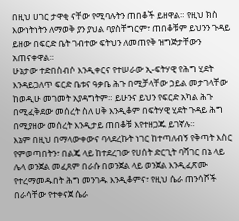በዚህ ሀገር ታዋቂ ናቸው የሚባሉትን ጠበቆች ይዘዋል። የዚህ ክስ እውነትነትን ለማወቅ ያን ያህል ባያስቸግርም፣ ጠበቆቹም ይህንን ጉዳይ ይዘው በፍርድ ቤት ገብተው ፍትህን ለመጠየቅ ዝግጅታቸውን አጠናቀዋል።
ሁኔታው ተድበስብሶ እንዲቀርና የተሠራው ኢ-ፍትሃዊ የሕግ ሂደት እንዳይጋለጥ ፍርድ ቤቱና ዓቃቤ ሕጉ በሚቻላቸው ኃይል መታገላቸው ከወዲሁ መገመት አያዳግትም። ይሁንና ይህን የፍርድ አካል ሕጉ በሚፈቅደው መሰረት ስለ ሀቅ እንዲቆም በፍትሃዊ ሂደት ጉዳይ ሕግ በሚያዘው መሰረት እንዲታይ ጠበቆቹ እየተዘጋጁ ይገኛሉ።
እኔም በዚህ በማላውቀውና ባላደረኩት ነገር ከተጣለብኝ የቅጣት እስር የምወጣበትን፣ በልጄ ላይ ከተደረገው የሀሰት ድርጊት ባሻገር በኔ ላይ ሌላ ወንጀል መፈጸም በራሱ በወንጀል ላይ ወንጀል እንዲፈጽሙ የተረማመዱበት ሕግ መንገዱ እንዲቆምና፣ የዚህ ሴራ ጠንሳሾች በራሳቸው የተቀናጀ ሴራ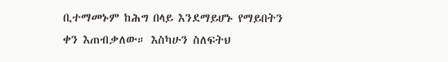ቢተማመኑም ከሕግ በላይ እንደማይሆኑ የማይበትን ቀን እጠብቃለው። እስካሁን ስለፍትህ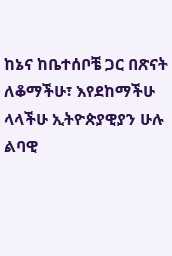ከኔና ከቤተሰቦቼ ጋር በጽናት ለቆማችሁ፣ እየደከማችሁ ላላችሁ ኢትዮጵያዊያን ሁሉ ልባዊ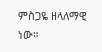ምስጋዬ ዘላለማዊ ነው።